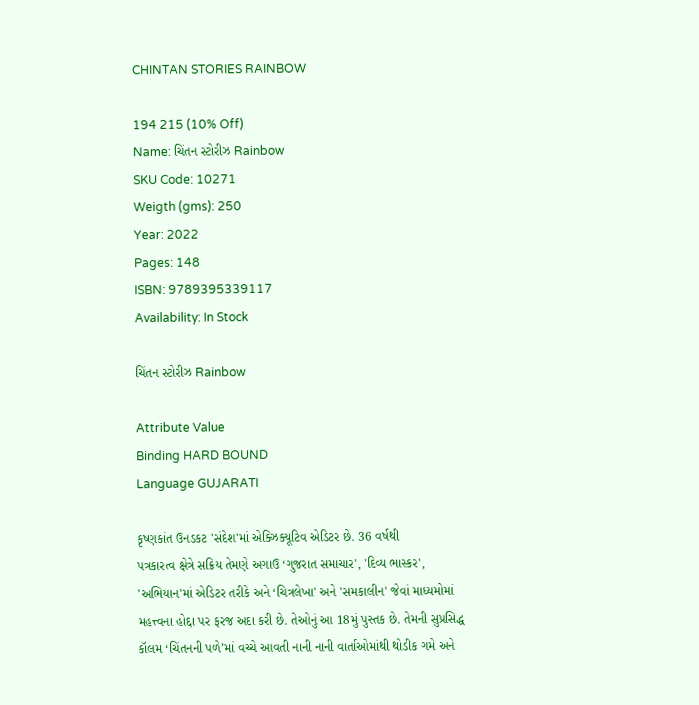CHINTAN STORIES RAINBOW

194 215 (10% Off)
Name: ચિંતન સ્ટોરીઝ Rainbow
SKU Code: 10271
Weigth (gms): 250
Year: 2022
Pages: 148
ISBN: 9789395339117
Availability: In Stock

ચિંતન સ્ટોરીઝ Rainbow

Attribute Value
Binding HARD BOUND
Language GUJARATI

કૃષ્ણકાંત ઉનડકટ 'સંદેશ'માં એક્ઝિક્યૂટિવ એડિટર છે. 36 વર્ષથી
પત્રકારત્વ ક્ષેત્રે સક્રિય તેમણે અગાઉ ‘ગુજરાત સમાચાર', 'દિવ્ય ભાસ્કર',
'અભિયાન'માં એડિટર તરીકે અને ‘ચિત્રલેખા' અને 'સમકાલીન' જેવાં માધ્યમોમાં
મહત્ત્વના હોદ્દા પર ફરજ અદા કરી છે. તેઓનું આ 18મું પુસ્તક છે. તેમની સુપ્રસિદ્ધ
કૉલમ ‘ચિંતનની પળે’માં વચ્ચે આવતી નાની નાની વાર્તાઓમાંથી થોડીક ગમે અને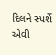દિલને સ્પર્શે એવી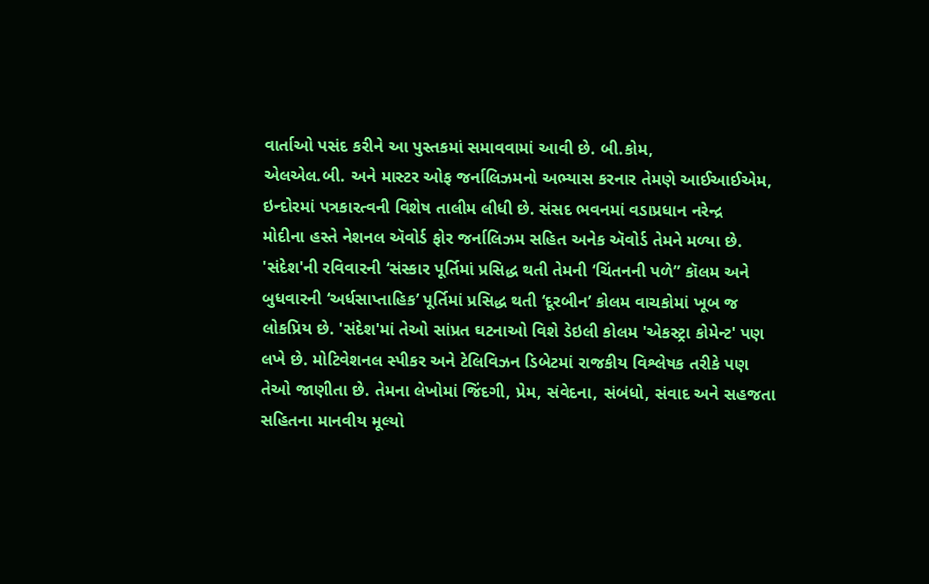વાર્તાઓ પસંદ કરીને આ પુસ્તકમાં સમાવવામાં આવી છે. બી.કોમ,
એલએલ.બી. અને માસ્ટર ઓફ જર્નાલિઝમનો અભ્યાસ કરનાર તેમણે આઈઆઈએમ,
ઇન્દોરમાં પત્રકારત્વની વિશેષ તાલીમ લીધી છે. સંસદ ભવનમાં વડાપ્રધાન નરેન્દ્ર
મોદીના હસ્તે નેશનલ ઍવોર્ડ ફોર જર્નાલિઝમ સહિત અનેક ઍવોર્ડ તેમને મળ્યા છે.
'સંદેશ'ની રવિવારની ‘સંસ્કાર પૂર્તિમાં પ્રસિદ્ધ થતી તેમની ‘ચિંતનની પળે” કૉલમ અને
બુધવારની ‘અર્ધસાપ્તાહિક’ પૂર્તિમાં પ્રસિદ્ધ થતી ‘દૂરબીન’ કોલમ વાચકોમાં ખૂબ જ
લોકપ્રિય છે. 'સંદેશ'માં તેઓ સાંપ્રત ઘટનાઓ વિશે ડેઇલી કોલમ 'એકસ્ટ્રા કોમેન્ટ' પણ
લખે છે. મોટિવેશનલ સ્પીકર અને ટેલિવિઝન ડિબેટમાં રાજકીય વિશ્લેષક તરીકે પણ
તેઓ જાણીતા છે. તેમના લેખોમાં જિંદગી, પ્રેમ, સંવેદના, સંબંધો, સંવાદ અને સહજતા
સહિતના માનવીય મૂલ્યો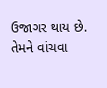ઉજાગર થાય છે. તેમને વાંચવા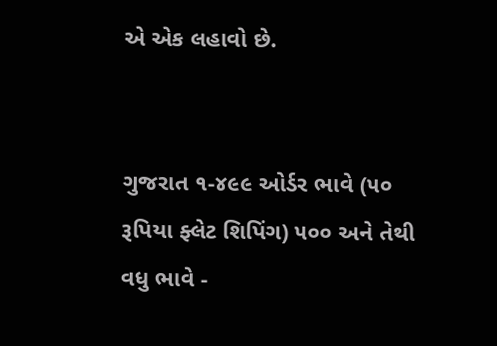એ એક લહાવો છે.


ગુજરાત ૧-૪૯૯ ઓર્ડર ભાવે (૫૦ રૂપિયા ફ્લેટ શિપિંગ) ૫૦૦ અને તેથી વધુ ભાવે -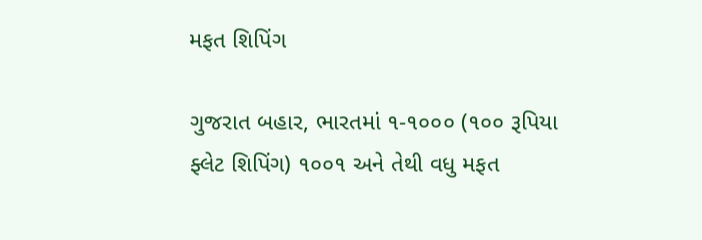મફત શિપિંગ

ગુજરાત બહાર, ભારતમાં ૧-૧૦૦૦ (૧૦૦ રૂપિયા ફ્લેટ શિપિંગ) ૧૦૦૧ અને તેથી વધુ મફત